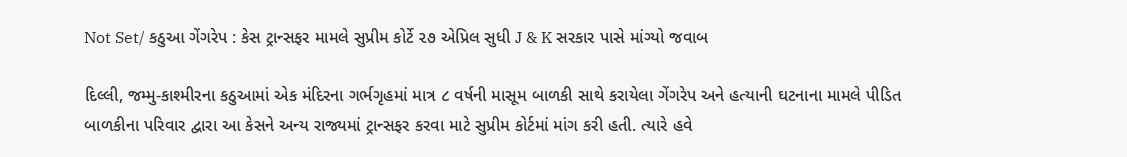Not Set/ કઠુઆ ગેંગરેપ : કેસ ટ્રાન્સફર મામલે સુપ્રીમ કોર્ટે ૨૭ એપ્રિલ સુધી J & K સરકાર પાસે માંગ્યો જવાબ

દિલ્લી, જમ્મુ-કાશ્મીરના કઠુઆમાં એક મંદિરના ગર્ભગૃહમાં માત્ર ૮ વર્ષની માસૂમ બાળકી સાથે કરાયેલા ગેંગરેપ અને હત્યાની ઘટનાના મામલે પીડિત બાળકીના પરિવાર દ્વારા આ કેસને અન્ય રાજ્યમાં ટ્રાન્સફર કરવા માટે સુપ્રીમ કોર્ટમાં માંગ કરી હતી. ત્યારે હવે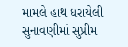મામલે હાથ ધરાયેલી સુનાવણીમાં સુપ્રીમ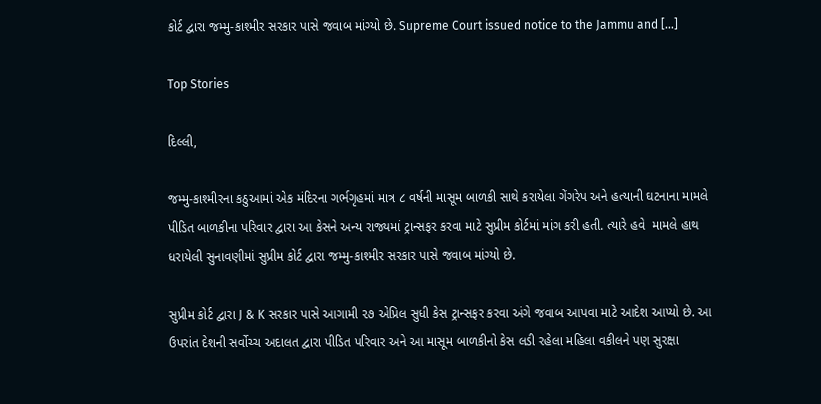કોર્ટ દ્વારા જમ્મુ-કાશ્મીર સરકાર પાસે જવાબ માંગ્યો છે. Supreme Court issued notice to the Jammu and […]

Top Stories

દિલ્લી,

જમ્મુ-કાશ્મીરના કઠુઆમાં એક મંદિરના ગર્ભગૃહમાં માત્ર ૮ વર્ષની માસૂમ બાળકી સાથે કરાયેલા ગેંગરેપ અને હત્યાની ઘટનાના મામલે પીડિત બાળકીના પરિવાર દ્વારા આ કેસને અન્ય રાજ્યમાં ટ્રાન્સફર કરવા માટે સુપ્રીમ કોર્ટમાં માંગ કરી હતી. ત્યારે હવે  મામલે હાથ ધરાયેલી સુનાવણીમાં સુપ્રીમ કોર્ટ દ્વારા જમ્મુ-કાશ્મીર સરકાર પાસે જવાબ માંગ્યો છે.

સુપ્રીમ કોર્ટ દ્વારા J & K સરકાર પાસે આગામી ૨૭ એપ્રિલ સુધી કેસ ટ્રાન્સફર કરવા અંગે જવાબ આપવા માટે આદેશ આપ્યો છે. આ ઉપરાંત દેશની સર્વોચ્ચ અદાલત દ્વારા પીડિત પરિવાર અને આ માસૂમ બાળકીનો કેસ લડી રહેલા મહિલા વકીલને પણ સુરક્ષા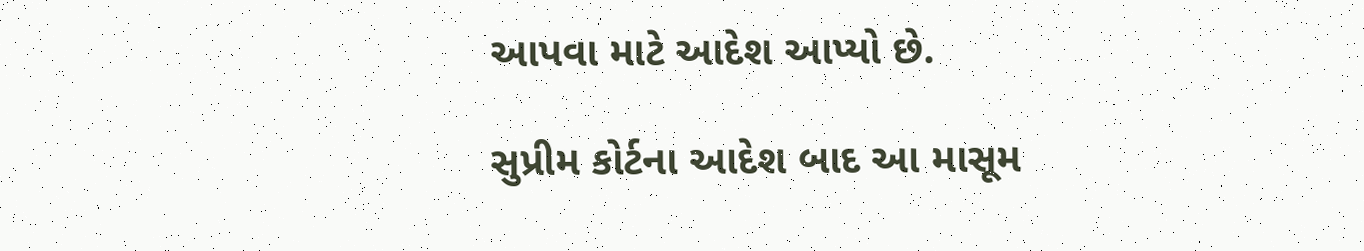આપવા માટે આદેશ આપ્યો છે.

સુપ્રીમ કોર્ટના આદેશ બાદ આ માસૂમ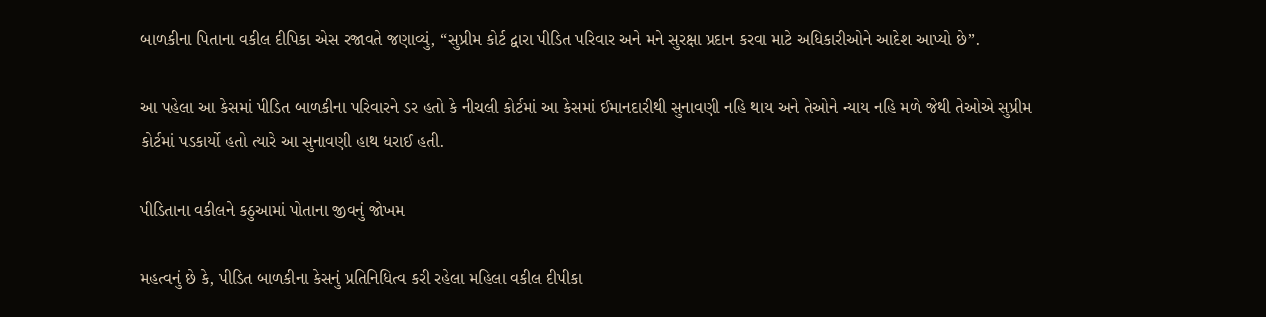બાળકીના પિતાના વકીલ દીપિકા એસ રજાવતે જણાવ્યું, “સુપ્રીમ કોર્ટ દ્વારા પીડિત પરિવાર અને મને સુરક્ષા પ્રદાન કરવા માટે અધિકારીઓને આદેશ આપ્યો છે”.

આ પહેલા આ કેસમાં પીડિત બાળકીના પરિવારને ડર હતો કે નીચલી કોર્ટમાં આ કેસમાં ઈમાનદારીથી સુનાવણી નહિ થાય અને તેઓને ન્યાય નહિ મળે જેથી તેઓએ સુપ્રીમ કોર્ટમાં પડકાર્યો હતો ત્યારે આ સુનાવણી હાથ ધરાઈ હતી.

પીડિતાના વકીલને કઠુઆમાં પોતાના જીવનું જોખમ

મહત્વનું છે કે, પીડિત બાળકીના કેસનું પ્રતિનિધિત્વ કરી રહેલા મહિલા વકીલ દીપીકા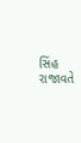સિંહ રાજાવતે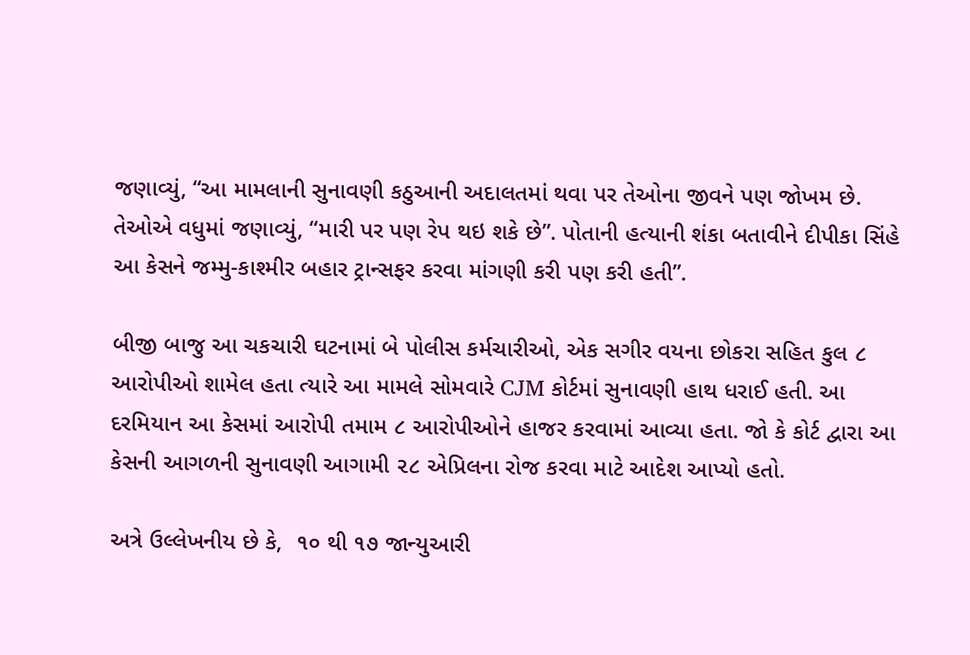જણાવ્યું, “આ મામલાની સુનાવણી કઠુઆની અદાલતમાં થવા પર તેઓના જીવને પણ જોખમ છે. તેઓએ વધુમાં જણાવ્યું, “મારી પર પણ રેપ થઇ શકે છે”. પોતાની હત્યાની શંકા બતાવીને દીપીકા સિંહે આ કેસને જમ્મુ-કાશ્મીર બહાર ટ્રાન્સફર કરવા માંગણી કરી પણ કરી હતી”.

બીજી બાજુ આ ચકચારી ઘટનામાં બે પોલીસ કર્મચારીઓ, એક સગીર વયના છોકરા સહિત કુલ ૮ આરોપીઓ શામેલ હતા ત્યારે આ મામલે સોમવારે CJM કોર્ટમાં સુનાવણી હાથ ધરાઈ હતી. આ દરમિયાન આ કેસમાં આરોપી તમામ ૮ આરોપીઓને હાજર કરવામાં આવ્યા હતા. જો કે કોર્ટ દ્વારા આ કેસની આગળની સુનાવણી આગામી ૨૮ એપ્રિલના રોજ કરવા માટે આદેશ આપ્યો હતો.

અત્રે ઉલ્લેખનીય છે કે,  ૧૦ થી ૧૭ જાન્યુઆરી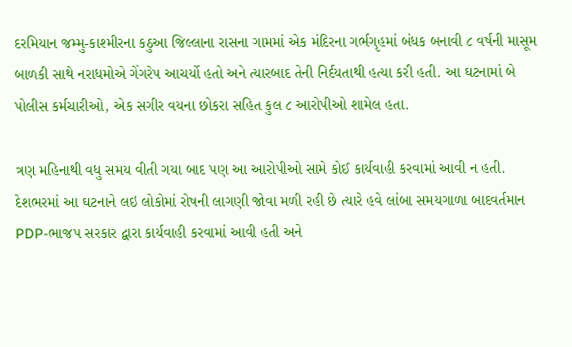દરમિયાન જમ્મુ-કાશ્મીરના કઠુઆ જિલ્લાના રાસના ગામમાં એક મંદિરના ગર્ભગૃહમાં બંધક બનાવી ૮ વર્ષની માસૂમ બાળકી સાથે નરાધમોએ ગેંગરેપ આચર્યો હતો અને ત્યારબાદ તેની નિર્દયતાથી હત્યા કરી હતી. આ ઘટનામાં બે પોલીસ કર્મચારીઓ, એક સગીર વયના છોકરા સહિત કુલ ૮ આરોપીઓ શામેલ હતા.

ત્રણ મહિનાથી વધુ સમય વીતી ગયા બાદ પણ આ આરોપીઓ સામે કોઈ કાર્યવાહી કરવામાં આવી ન હતી. દેશભરમાં આ ઘટનાને લઇ લોકોમાં રોષની લાગણી જોવા મળી રહી છે ત્યારે હવે લાંબા સમયગાળા બાદવર્તમાન PDP-ભાજપ સરકાર દ્વારા કાર્યવાહી કરવામાં આવી હતી અને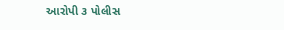આરોપી ૩ પોલીસ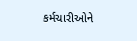કર્મચારીઓને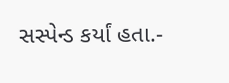સસ્પેન્ડ કર્યાં હતા.-